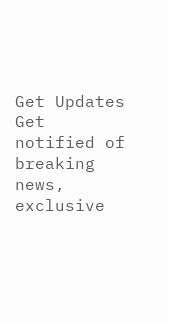Get Updates
Get notified of breaking news, exclusive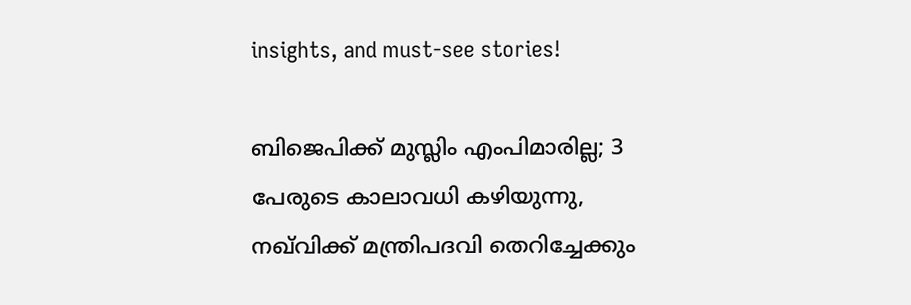insights, and must-see stories!

ബിജെപിക്ക് മുസ്ലിം എംപിമാരില്ല; 3 പേരുടെ കാലാവധി കഴിയുന്നു, നഖ്‌വിക്ക് മന്ത്രിപദവി തെറിച്ചേക്കും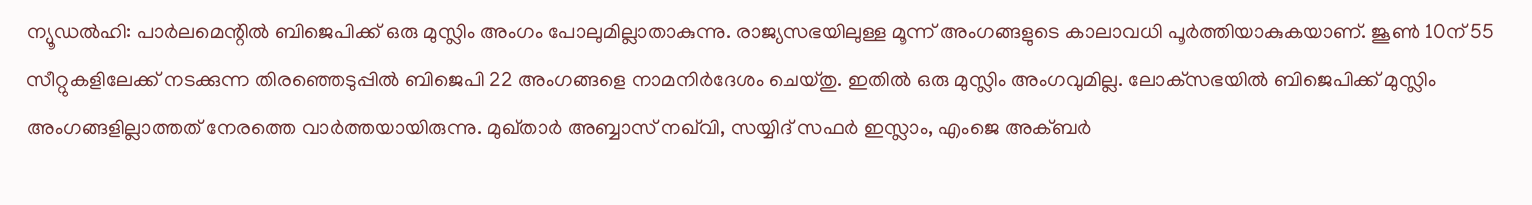ന്യൂഡല്‍ഹി: പാര്‍ലമെന്റില്‍ ബിജെപിക്ക് ഒരു മുസ്ലിം അംഗം പോലുമില്ലാതാകുന്നു. രാജ്യസഭയിലുള്ള മൂന്ന് അംഗങ്ങളുടെ കാലാവധി പൂര്‍ത്തിയാകുകയാണ്. ജൂണ്‍ 10ന് 55 സീറ്റുകളിലേക്ക് നടക്കുന്ന തിരഞ്ഞെടുപ്പില്‍ ബിജെപി 22 അംഗങ്ങളെ നാമനിര്‍ദേശം ചെയ്തു. ഇതില്‍ ഒരു മുസ്ലിം അംഗവുമില്ല. ലോക്‌സഭയില്‍ ബിജെപിക്ക് മുസ്ലിം അംഗങ്ങളില്ലാത്തത് നേരത്തെ വാര്‍ത്തയായിരുന്നു. മുഖ്താര്‍ അബ്ബാസ് നഖ്‌വി, സയ്യിദ് സഫര്‍ ഇസ്ലാം, എംജെ അക്ബര്‍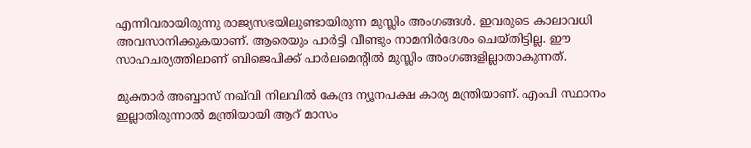എന്നിവരായിരുന്നു രാജ്യസഭയിലുണ്ടായിരുന്ന മുസ്ലിം അംഗങ്ങള്‍. ഇവരുടെ കാലാവധി അവസാനിക്കുകയാണ്. ആരെയും പാര്‍ട്ടി വീണ്ടും നാമനിര്‍ദേശം ചെയ്തിട്ടില്ല. ഈ സാഹചര്യത്തിലാണ് ബിജെപിക്ക് പാര്‍ലമെന്റില്‍ മുസ്ലിം അംഗങ്ങളില്ലാതാകുന്നത്.

മുക്താര്‍ അബ്ബാസ് നഖ്‌വി നിലവില്‍ കേന്ദ്ര ന്യൂനപക്ഷ കാര്യ മന്ത്രിയാണ്. എംപി സ്ഥാനം ഇല്ലാതിരുന്നാല്‍ മന്ത്രിയായി ആറ് മാസം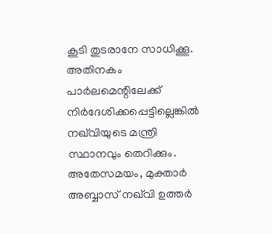കൂടി തുടരാനേ സാധിക്കൂ. അതിനകം പാര്‍ലമെന്റിലേക്ക് നിര്‍ദേശിക്കപ്പെട്ടില്ലെങ്കില്‍ നഖ്‌വിയുടെ മന്ത്രി സ്ഥാനവും തെറിക്കും. അതേസമയം, മുക്താര്‍ അബ്ബാസ് നഖ്‌വി ഉത്തര്‍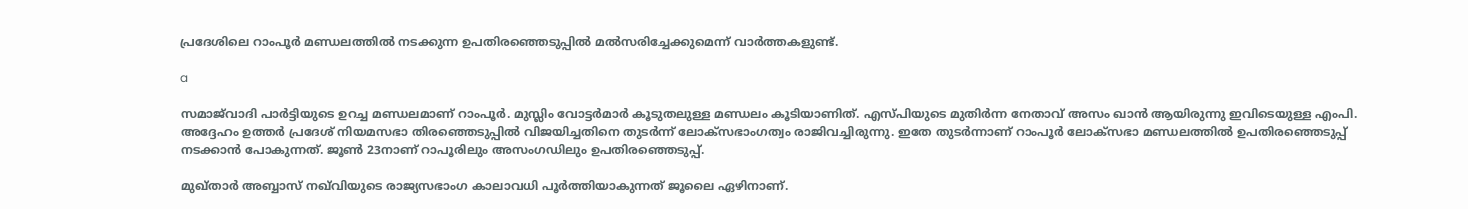പ്രദേശിലെ റാംപൂര്‍ മണ്ഡലത്തില്‍ നടക്കുന്ന ഉപതിരഞ്ഞെടുപ്പില്‍ മല്‍സരിച്ചേക്കുമെന്ന് വാര്‍ത്തകളുണ്ട്.

a

സമാജ്‌വാദി പാര്‍ട്ടിയുടെ ഉറച്ച മണ്ഡലമാണ് റാംപൂര്‍. മുസ്ലിം വോട്ടര്‍മാര്‍ കൂടുതലുള്ള മണ്ഡലം കൂടിയാണിത്. എസ്പിയുടെ മുതിര്‍ന്ന നേതാവ് അസം ഖാന്‍ ആയിരുന്നു ഇവിടെയുള്ള എംപി. അദ്ദേഹം ഉത്തര്‍ പ്രദേശ് നിയമസഭാ തിരഞ്ഞെടുപ്പില്‍ വിജയിച്ചതിനെ തുടര്‍ന്ന് ലോക്‌സഭാംഗത്വം രാജിവച്ചിരുന്നു. ഇതേ തുടര്‍ന്നാണ് റാംപൂര്‍ ലോക്‌സഭാ മണ്ഡലത്തില്‍ ഉപതിരഞ്ഞെടുപ്പ് നടക്കാന്‍ പോകുന്നത്. ജൂണ്‍ 23നാണ് റാപൂരിലും അസംഗഡിലും ഉപതിരഞ്ഞെടുപ്പ്.

മുഖ്താര്‍ അബ്ബാസ് നഖ്‌വിയുടെ രാജ്യസഭാംഗ കാലാവധി പൂര്‍ത്തിയാകുന്നത് ജൂലൈ ഏഴിനാണ്.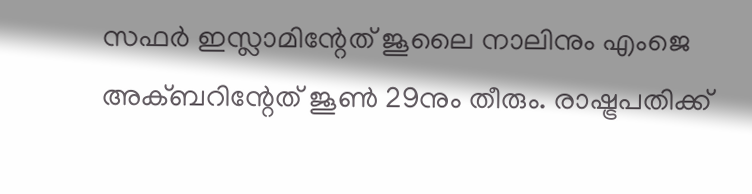സഫര്‍ ഇസ്ലാമിന്റേത് ജൂലൈ നാലിനും എംജെ അക്ബറിന്റേത് ജൂണ്‍ 29നും തീരും. രാഷ്ട്രപതിക്ക്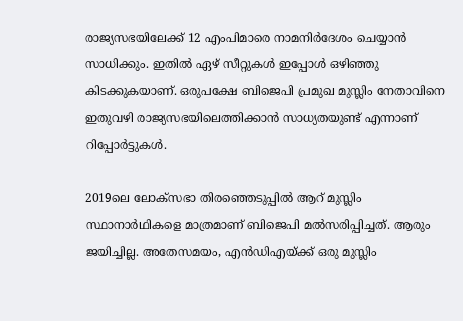രാജ്യസഭയിലേക്ക് 12 എംപിമാരെ നാമനിര്‍ദേശം ചെയ്യാന്‍ സാധിക്കും. ഇതില്‍ ഏഴ് സീറ്റുകള്‍ ഇപ്പോള്‍ ഒഴിഞ്ഞു കിടക്കുകയാണ്. ഒരുപക്ഷേ ബിജെപി പ്രമുഖ മുസ്ലിം നേതാവിനെ ഇതുവഴി രാജ്യസഭയിലെത്തിക്കാന്‍ സാധ്യതയുണ്ട് എന്നാണ് റിപ്പോര്‍ട്ടുകള്‍.

2019ലെ ലോക്‌സഭാ തിരഞ്ഞെടുപ്പില്‍ ആറ് മുസ്ലിം സ്ഥാനാര്‍ഥികളെ മാത്രമാണ് ബിജെപി മല്‍സരിപ്പിച്ചത്. ആരും ജയിച്ചില്ല. അതേസമയം, എന്‍ഡിഎയ്ക്ക് ഒരു മുസ്ലിം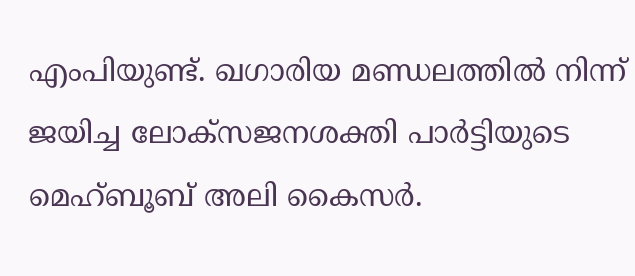എംപിയുണ്ട്. ഖഗാരിയ മണ്ഡലത്തില്‍ നിന്ന് ജയിച്ച ലോക്‌സജനശക്തി പാര്‍ട്ടിയുടെ മെഹ്ബൂബ് അലി കൈസര്‍.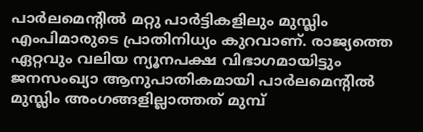പാര്‍ലമെന്റില്‍ മറ്റു പാര്‍ട്ടികളിലും മുസ്ലിം എംപിമാരുടെ പ്രാതിനിധ്യം കുറവാണ്. രാജ്യത്തെ ഏറ്റവും വലിയ ന്യൂനപക്ഷ വിഭാഗമായിട്ടും ജനസംഖ്യാ ആനുപാതികമായി പാര്‍ലമെന്റില്‍ മുസ്ലിം അംഗങ്ങളില്ലാത്തത് മുമ്പ്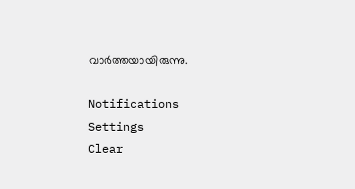വാര്‍ത്തയായിരുന്നു.

Notifications
Settings
Clear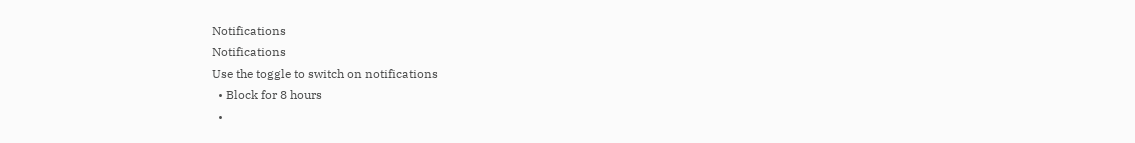Notifications
Notifications
Use the toggle to switch on notifications
  • Block for 8 hours
  •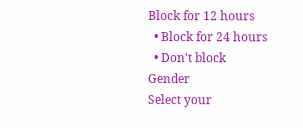Block for 12 hours
  • Block for 24 hours
  • Don't block
Gender
Select your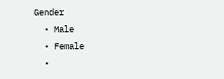Gender
  • Male
  • Female
  •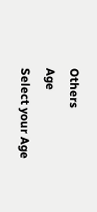Others
Age
Select your Age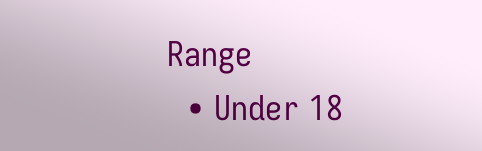Range
  • Under 18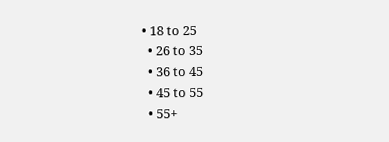• 18 to 25
  • 26 to 35
  • 36 to 45
  • 45 to 55
  • 55+